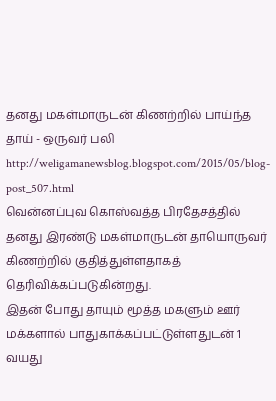தனது மகள்மாருடன் கிணற்றில் பாய்ந்த தாய் - ஒருவர் பலி
http://weligamanewsblog.blogspot.com/2015/05/blog-post_507.html
வென்னப்புவ கொஸ்வத்த பிரதேசத்தில் தனது இரண்டு மகள்மாருடன் தாயொருவர் கிணற்றில் குதித்துள்ளதாகத் தெரிவிக்கப்படுகின்றது.
இதன் போது தாயும் மூத்த மகளும் ஊர் மக்களால் பாதுகாக்கப்பட்டுள்ளதுடன் 1 வயது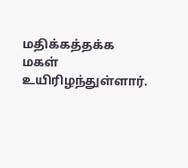மதிக்கத்தக்க மகள் உயிரிழந்துள்ளார்.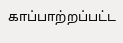காப்பாற்றப்பட்ட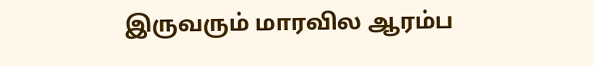இருவரும் மாரவில ஆரம்ப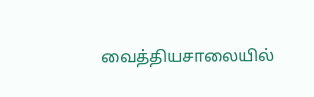வைத்தியசாலையில்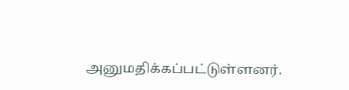அனுமதிக்கப்பட்டுள்ளனர்.